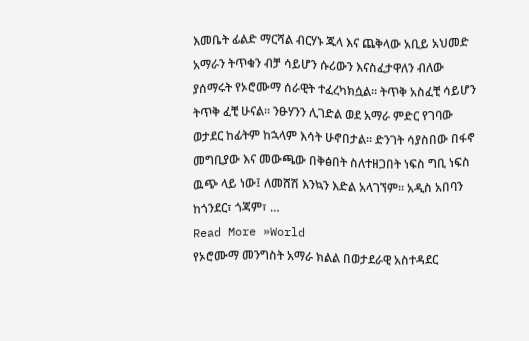እመቤት ፊልድ ማርሻል ብርሃኑ ጁላ እና ጨቅላው አቢይ አህመድ አማራን ትጥቁን ብቻ ሳይሆን ሱሪውን እናስፈታዋለን ብለው ያሰማሩት የኦሮሙማ ሰራዊት ተፈረካክሷል። ትጥቅ አስፈቺ ሳይሆን ትጥቅ ፈቺ ሁናል። ንፁሃንን ሊገድል ወደ አማራ ምድር የገባው ወታደር ከፊትም ከኋላም እሳት ሁኖበታል። ድንገት ሳያስበው በፋኖ መግቢያው እና መውጫው በቅፅበት ስለተዘጋበት ነፍስ ግቢ ነፍስ ዉጭ ላይ ነው፤ ለመሸሽ እንኳን እድል አላገኘም። አዲስ አበባን ከጎንደር፣ ጎጃም፣ …
Read More »World
የኦሮሙማ መንግስት አማራ ክልል በወታደራዊ አስተዳደር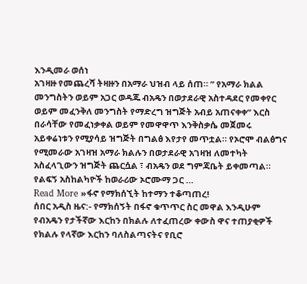እንዲመራ ወሰነ
አገዛዙ የመጨረሻ ትዛዙን በአማራ ህዝብ ላይ ሰጠ። ” የአማራ ክልል መንግስትን ወይም አጋር ወዳጁ ብአዴን በወታደራዊ አስተዳደር የመቀየር ወይም መፈንቅለ መንግስት የማድረግ ዝግጅት አብይ አጠናቀቀ” እርስ በራሳቸው የመፈነቃቀል ወይም የመዋዋጥ እንቅስቃሴ መጀመሩ አይቀሬነቱን የሚያሳይ ዝግጅት በግልፅ እየታየ መጥቷል። የኦሮሞ ብልፅግና የሚመራው አገዛዝ አማራ ክልሉን በወታደራዊ አገዛዝ ለመተካት አስፈላጊውን ዝግጅት ጨርሷል ፣ ብአዴን ወደ ግምጃቤት ይቀመጣል። የልፍኝ አስከልካዮች ከወራሪው ኦሮሙማ ጋር …
Read More »ፋኖ የማክሰኚት ከተማን ተቆጣጠረ!
ሰበር አዲስ ዜና:- የማክሰኝት በፋኖ ቁጥጥር ስር መዋል እንዲሁም የብአዴን የታችኛው እርከን በክልሉ ለተፈጠረው ቀውስ ዋና ተጠያቂዎች የክልሉ የላኛው እርከን ባለስልጣናትና የቢሮ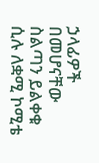ኃላፊዎች በመሆናቸው ስልጣን ይልቀቁ ሲሉ ለቋሚ ኮሚቴ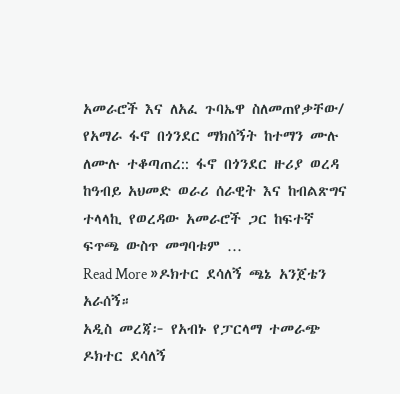አመራሮች እና ለአፈ ጉባኤዋ ስለመጠየቃቸው/ የአማራ ፋኖ በጎንደር ማክሰኝት ከተማን ሙሉ ለሙሉ ተቆጣጠረ:: ፋኖ በጎንደር ዙሪያ ወረዳ ከዓብይ አህመድ ወራሪ ሰራዊት እና ከብልጽግና ተላላኪ የወረዳው አመራሮች ጋር ከፍተኛ ፍጥጫ ውስጥ መግባቱም …
Read More »ዶክተር ደሳለኝ ጫኔ አንጀቴን አራሰኝ።
አዲስ መረጃ፦ የአብኑ የፓርላማ ተመራጭ ዶክተር ደሳለኝ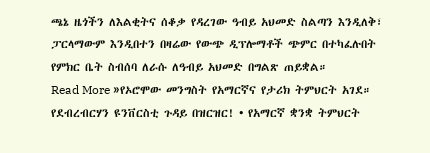ጫኔ ዜጎችን ለእልቂትና ሰቆቃ የዳረገው ዓብይ አህመድ ስልጣን እንዲለቅ፣ ፓርላማውም እንዲበተን በዛሬው የውጭ ዲፕሎማቶች ጭምር በተካፈሉበት የምክር ቤት ስብሰባ ለራሱ ለዓብይ አህመድ በግልጽ ጠይቋል።
Read More »የኦሮሞው መንግስት የአማርኛና የታሪክ ትምህርት አገደ።
የደብረብርሃን ዩንቨርስቲ ጉዳይ በዝርዝር! • የአማርኛ ቋንቋ ትምህርት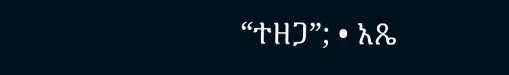“ተዘጋ”; • አጼ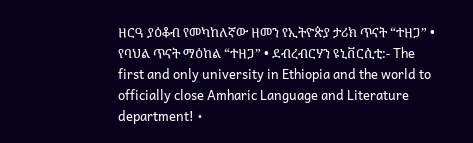ዘርዓ ያዕቆብ የመካከለኛው ዘመን የኢትዮጵያ ታሪክ ጥናት “ተዘጋ” • የባህል ጥናት ማዕከል “ተዘጋ” • ደብረብርሃን ዩኒቨርሲቲ:- The first and only university in Ethiopia and the world to officially close Amharic Language and Literature department! •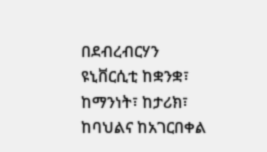በደብረብርሃን ዩኒቨርሲቲ ከቋንቋ፣ ከማንነት፣ ከታሪክ፣ ከባህልና ከአገርበቀል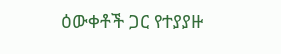ዕውቀቶች ጋር የተያያዙ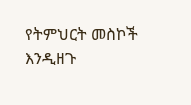የትምህርት መስኮች እንዲዘጉ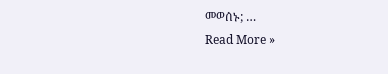መወሰኑ; …
Read More »